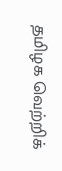தமிழக வெற்றிக்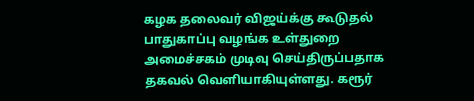கழக தலைவர் விஜய்க்கு கூடுதல் பாதுகாப்பு வழங்க உள்துறை அமைச்சகம் முடிவு செய்திருப்பதாக தகவல் வெளியாகியுள்ளது. கரூர்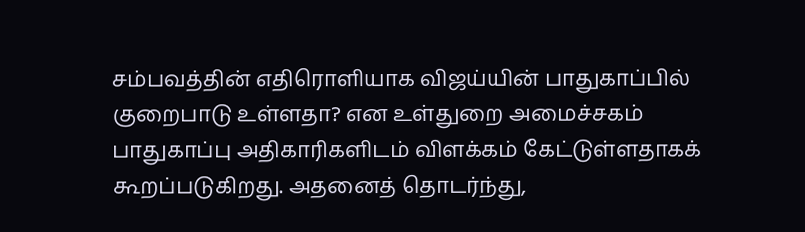சம்பவத்தின் எதிரொளியாக விஜய்யின் பாதுகாப்பில் குறைபாடு உள்ளதா? என உள்துறை அமைச்சகம் பாதுகாப்பு அதிகாரிகளிடம் விளக்கம் கேட்டுள்ளதாகக் கூறப்படுகிறது. அதனைத் தொடர்ந்து,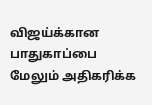விஜய்க்கான பாதுகாப்பை மேலும் அதிகரிக்க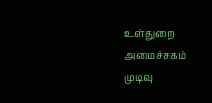உள்துறை அமைச்சகம் முடிவு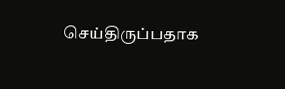செய்திருப்பதாக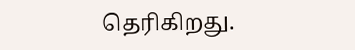தெரிகிறது.